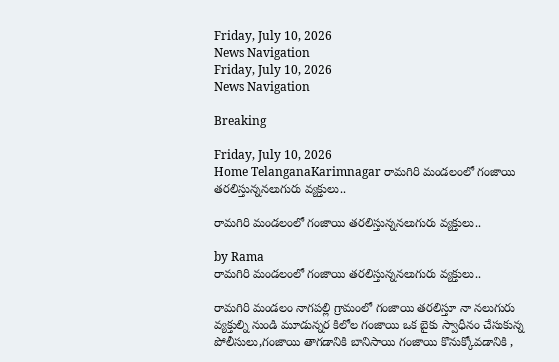Friday, July 10, 2026
News Navigation
Friday, July 10, 2026
News Navigation

Breaking

Friday, July 10, 2026
Home TelanganaKarimnagar రామగిరి మండలంలో గంజాయి తరలిస్తున్ననలుగురు వ్యక్తులు..

రామగిరి మండలంలో గంజాయి తరలిస్తున్ననలుగురు వ్యక్తులు..

by Rama
రామగిరి మండలంలో గంజాయి తరలిస్తున్ననలుగురు వ్యక్తులు..

రామగిరి మండలం నాగపల్లి గ్రామంలో గంజాయి తరలిస్తూ నా నలుగురు వ్యక్తుల్ని నుండి మూడున్నర కిలోల గంజాయి ఒక బైకు స్వాధీనం చేసుకున్న పోలీసులు,గంజాయి తాగడానికి బానిసాయి గంజాయి కొనుక్కోవడానికి ,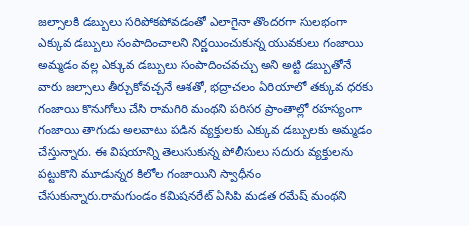జల్సాలకి డబ్బులు సరిపోకపోవడంతో ఎలాగైనా తొందరగా సులభంగా ఎక్కువ డబ్బులు సంపాదించాలని నిర్ణయించుకున్న యువకులు గంజాయి అమ్మడం వల్ల ఎక్కువ డబ్బులు సంపాదించవచ్చు అని అట్టి డబ్బుతోనే వారు జల్సాలు తీర్చుకోవచ్చనే ఆశతో, భద్రాచలం ఏరియాలో తక్కువ ధరకు గంజాయి కొనుగోలు చేసి రామగిరి మంథని పరిసర ప్రాంతాల్లో రహస్యంగా గంజాయి తాగుడు అలవాటు పడిన వ్యక్తులకు ఎక్కువ డబ్బులకు అమ్మడం చేస్తున్నారు. ఈ విషయాన్ని తెలుసుకున్న పోలీసులు సదురు వ్యక్తులను పట్టుకొని మూడున్నర కిలోల గంజాయిని స్వాధీనం చేసుకున్నారు.రామగుండం కమిషనరేట్ ఏసిపి మడత రమేష్ మంథని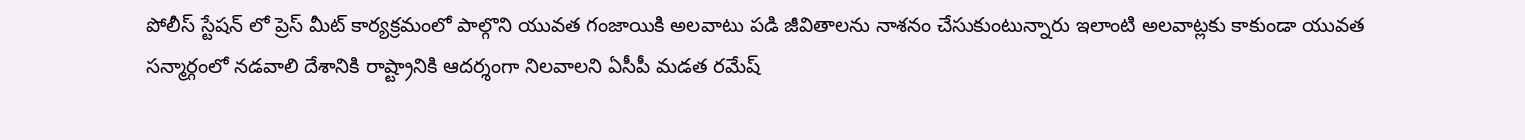పోలీస్ స్టేషన్ లో ప్రెస్ మీట్ కార్యక్రమంలో పాల్గొని యువత గంజాయికి అలవాటు పడి జీవితాలను నాశనం చేసుకుంటున్నారు ఇలాంటి అలవాట్లకు కాకుండా యువత సన్మార్గంలో నడవాలి దేశానికి రాష్ట్రానికి ఆదర్శంగా నిలవాలని ఏసీపీ మడత రమేష్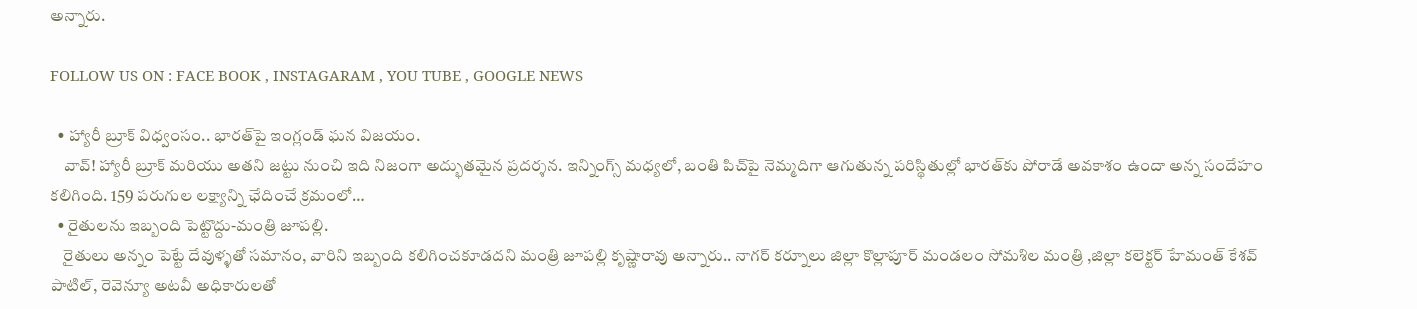అన్నారు.

FOLLOW US ON : FACE BOOK , INSTAGARAM , YOU TUBE , GOOGLE NEWS

  • హ్యారీ బ్రూక్ విధ్వంసం.. భారత్‌పై ఇంగ్లండ్ ఘన విజయం.
    వావ్! హ్యారీ బ్రూక్ మరియు అతని జట్టు నుంచి ఇది నిజంగా అద్భుతమైన ప్రదర్శన. ఇన్నింగ్స్ మధ్యలో, బంతి పిచ్‌పై నెమ్మదిగా ఆగుతున్న పరిస్థితుల్లో భారత్‌కు పోరాడే అవకాశం ఉందా అన్న సందేహం కలిగింది. 159 పరుగుల లక్ష్యాన్ని ఛేదించే క్రమంలో…
  • రైతులను ఇబ్బంది పెట్టొద్దు-మంత్రి జూపల్లి.
    రైతులు అన్నం పెట్టే దేవుళ్ళతో సమానం, వారిని ఇబ్బంది కలిగించకూడదని మంత్రి జూపల్లి కృష్ణారావు అన్నారు.. నాగర్ కర్నూలు జిల్లా కొల్లాపూర్ మండలం సోమశిల మంత్రి ,జిల్లా కలెక్టర్ హేమంత్ కేశవ్ పాటిల్, రెవెన్యూ అటవీ అధికారులతో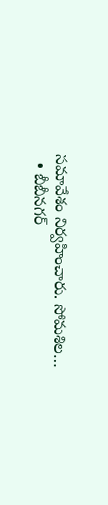సమావేశం నిర్వహించారు. సోమశిల…
  • బీబీనగర్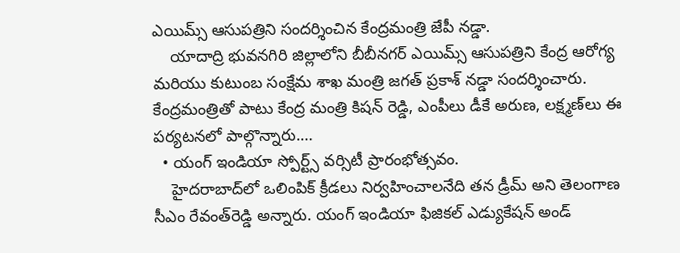ఎయిమ్స్ ఆసుపత్రిని సందర్శించిన కేంద్రమంత్రి జేపీ నడ్డా.
    యాదాద్రి భువనగిరి జిల్లాలోని బీబీనగర్ ఎయిమ్స్ ఆసుపత్రిని కేంద్ర ఆరోగ్య మరియు కుటుంబ సంక్షేమ శాఖ మంత్రి జగత్ ప్రకాశ్ నడ్డా సందర్శించారు. కేంద్రమంత్రితో పాటు కేంద్ర మంత్రి కిషన్ రెడ్డి, ఎంపీలు డీకే అరుణ, లక్ష్మణ్‌లు ఈ పర్యటనలో పాల్గొన్నారు.…
  • యంగ్ ఇండియా స్పోర్ట్స్ వర్సిటీ ప్రారంభోత్సవం.
    హైదరాబాద్‌లో ఒలింపిక్‌ క్రీడలు నిర్వహించాలనేది తన డ్రీమ్‌ అని తెలంగాణ సీఎం రేవంత్‌రెడ్డి అన్నారు. యంగ్‌ ఇండియా ఫిజికల్‌ ఎడ్యుకేషన్‌ అండ్‌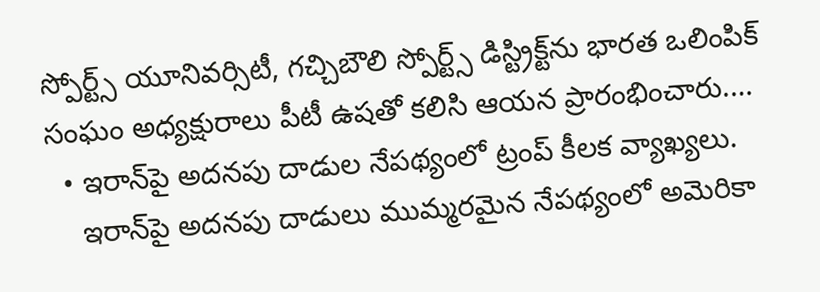స్పోర్ట్స్‌ యూనివర్సిటీ, గచ్చిబౌలి స్పోర్ట్స్‌ డిస్ట్రిక్ట్‌ను భారత ఒలింపిక్‌ సంఘం అధ్యక్షురాలు పీటీ ఉషతో కలిసి ఆయన ప్రారంభించారు.…
  • ఇరాన్‌పై అదనపు దాడుల నేపథ్యంలో ట్రంప్ కీలక వ్యాఖ్యలు.
    ఇరాన్‌పై అదనపు దాడులు ముమ్మరమైన నేపథ్యంలో అమెరికా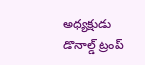అధ్యక్షుడు డొనాల్డ్ ట్రంప్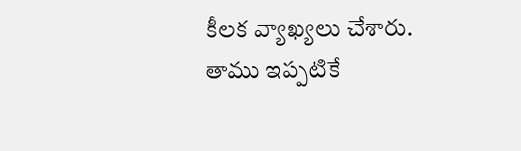కీలక వ్యాఖ్యలు చేశారు. తాము ఇప్పటికే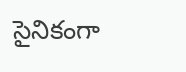సైనికంగా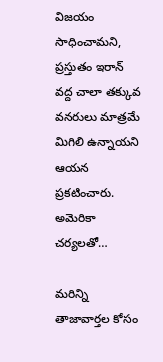విజయం సాధించామని, ప్రస్తుతం ఇరాన్ వద్ద చాలా తక్కువ వనరులు మాత్రమే మిగిలి ఉన్నాయని ఆయన ప్రకటించారు. అమెరికా చర్యలతో…

మరిన్ని తాజావార్తల కోసం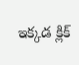ఇక్కడ క్లిక్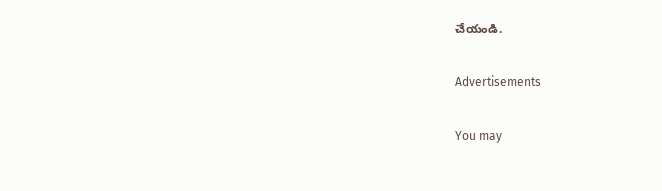చేయండి.

Advertisements

You may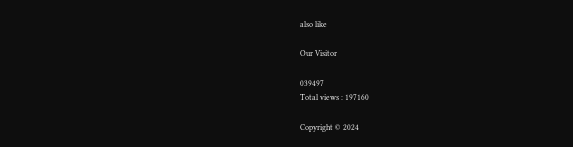also like

Our Visitor

039497
Total views : 197160

Copyright © 2024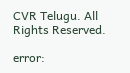CVR Telugu. All Rights Reserved.

error: